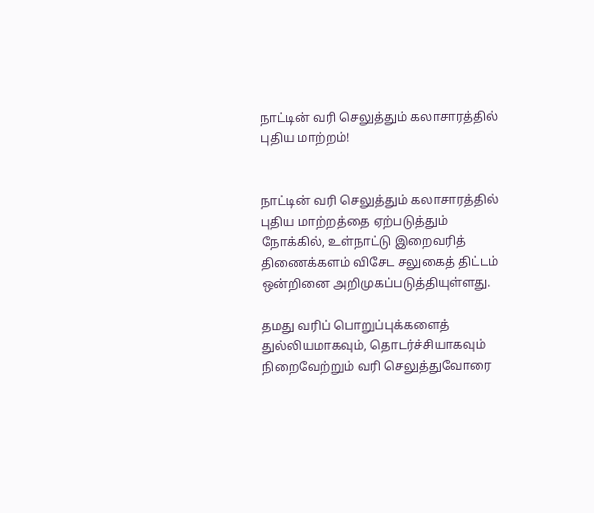நாட்டின் வரி செலுத்தும் கலாசாரத்தில் புதிய மாற்றம்!


நாட்டின் வரி செலுத்தும் கலாசாரத்தில் புதிய மாற்றத்தை ஏற்படுத்தும் நோக்கில், உள்நாட்டு இறைவரித் திணைக்களம் விசேட சலுகைத் திட்டம் ஒன்றினை அறிமுகப்படுத்தியுள்ளது.

தமது வரிப் பொறுப்புக்களைத் துல்லியமாகவும், தொடர்ச்சியாகவும் நிறைவேற்றும் வரி செலுத்துவோரை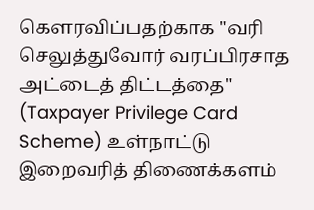கௌரவிப்பதற்காக "வரி செலுத்துவோர் வரப்பிரசாத அட்டைத் திட்டத்தை" (Taxpayer Privilege Card Scheme) உள்நாட்டு இறைவரித் திணைக்களம்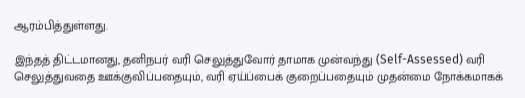ஆரம்பித்துள்ளது.

இந்தத் திட்டமானது, தனிநபர் வரி செலுத்துவோர் தாமாக முன்வந்து (Self-Assessed) வரி செலுத்துவதை ஊக்குவிப்பதையும், வரி ஏய்ப்பைக் குறைப்பதையும் முதன்மை நோக்கமாகக்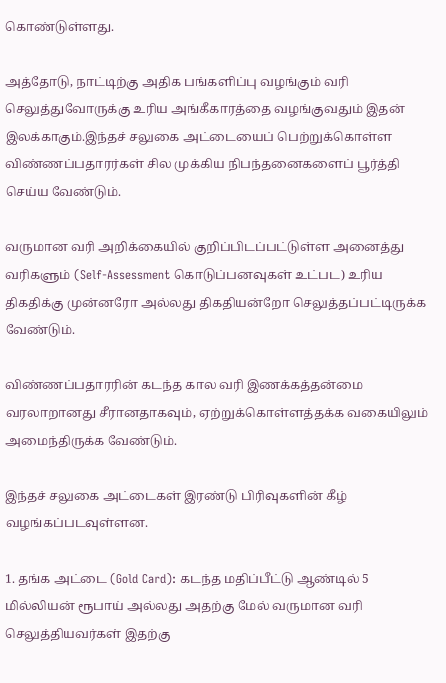கொண்டுள்ளது.

அத்தோடு, நாட்டிற்கு அதிக பங்களிப்பு வழங்கும் வரி செலுத்துவோருக்கு உரிய அங்கீகாரத்தை வழங்குவதும் இதன் இலக்காகும்.இந்தச் சலுகை அட்டையைப் பெற்றுக்கொள்ள விண்ணப்பதாரர்கள் சில முக்கிய நிபந்தனைகளைப் பூர்த்தி செய்ய வேண்டும்.

வருமான வரி அறிக்கையில் குறிப்பிடப்பட்டுள்ள அனைத்து வரிகளும் (Self-Assessment கொடுப்பனவுகள் உட்பட) உரிய திகதிக்கு முன்னரோ அல்லது திகதியன்றோ செலுத்தப்பட்டிருக்க வேண்டும்.

விண்ணப்பதாரரின் கடந்த கால வரி இணக்கத்தன்மை வரலாறானது சீரானதாகவும், ஏற்றுக்கொள்ளத்தக்க வகையிலும் அமைந்திருக்க வேண்டும்.

இந்தச் சலுகை அட்டைகள் இரண்டு பிரிவுகளின் கீழ் வழங்கப்படவுள்ளன.

1. தங்க அட்டை (Gold Card): கடந்த மதிப்பீட்டு ஆண்டில் 5 மில்லியன் ரூபாய் அல்லது அதற்கு மேல் வருமான வரி செலுத்தியவர்கள் இதற்கு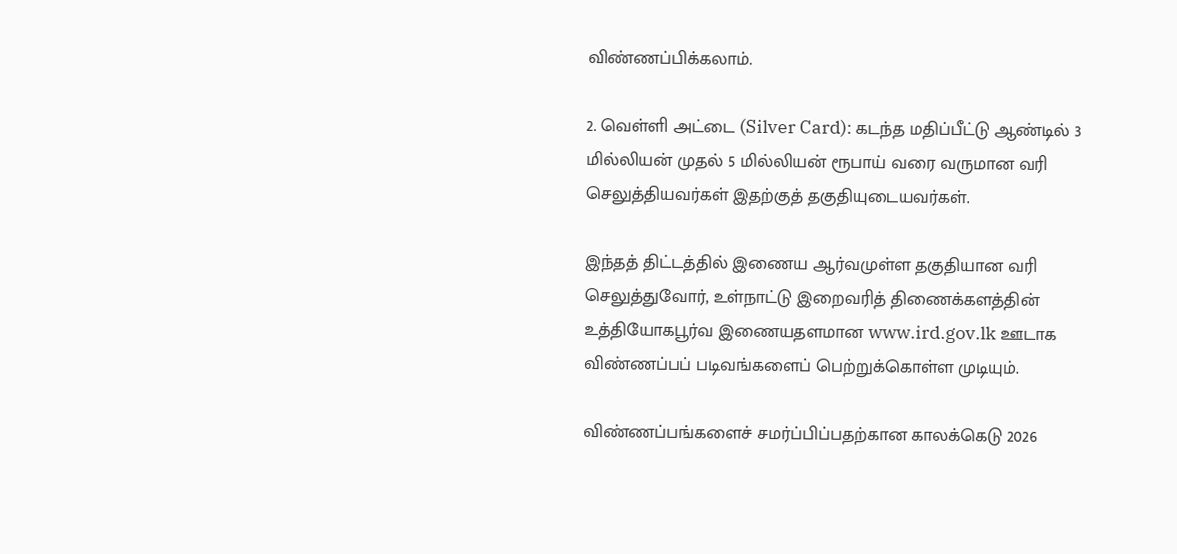விண்ணப்பிக்கலாம்.

2. வெள்ளி அட்டை (Silver Card): கடந்த மதிப்பீட்டு ஆண்டில் 3 மில்லியன் முதல் 5 மில்லியன் ரூபாய் வரை வருமான வரி செலுத்தியவர்கள் இதற்குத் தகுதியுடையவர்கள்.

இந்தத் திட்டத்தில் இணைய ஆர்வமுள்ள தகுதியான வரி செலுத்துவோர், உள்நாட்டு இறைவரித் திணைக்களத்தின் உத்தியோகபூர்வ இணையதளமான www.ird.gov.lk ஊடாக விண்ணப்பப் படிவங்களைப் பெற்றுக்கொள்ள முடியும்.

விண்ணப்பங்களைச் சமர்ப்பிப்பதற்கான காலக்கெடு 2026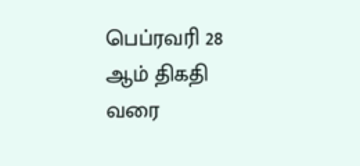பெப்ரவரி 28 ஆம் திகதி வரை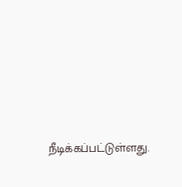நீடிக்கப்பட்டுள்ளது.